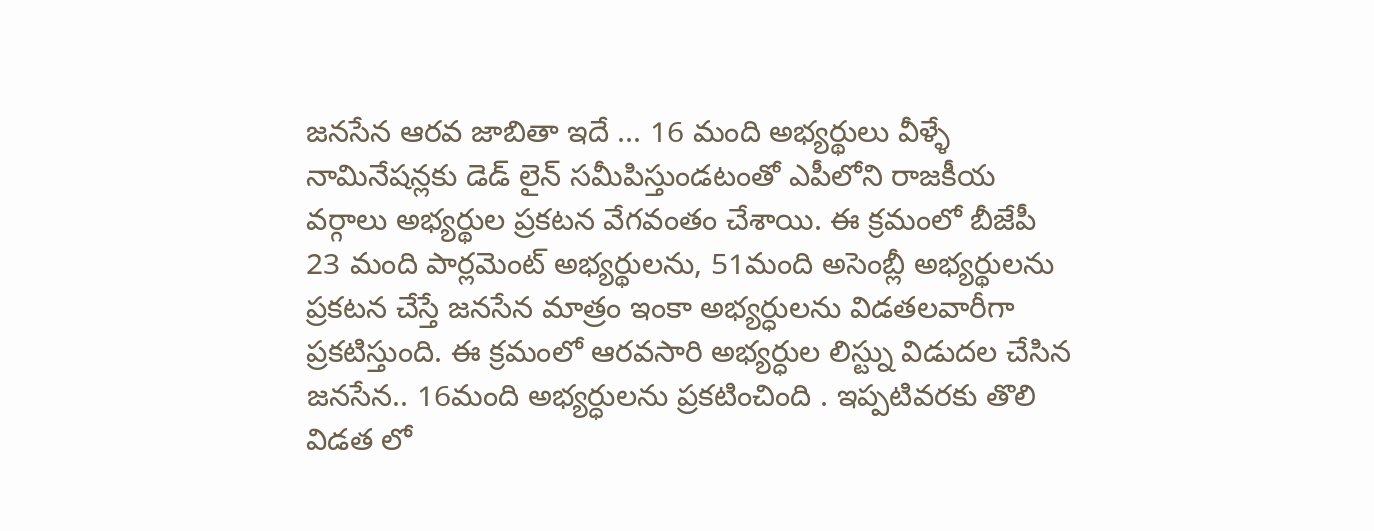జనసేన ఆరవ జాబితా ఇదే ... 16 మంది అభ్యర్థులు వీళ్ళే
నామినేషన్లకు డెడ్ లైన్ సమీపిస్తుండటంతో ఎపీలోని రాజకీయ వర్గాలు అభ్యర్థుల ప్రకటన వేగవంతం చేశాయి. ఈ క్రమంలో బీజేపీ 23 మంది పార్లమెంట్ అభ్యర్థులను, 51మంది అసెంబ్లీ అభ్యర్థులను ప్రకటన చేస్తే జనసేన మాత్రం ఇంకా అభ్యర్ధులను విడతలవారీగా ప్రకటిస్తుంది. ఈ క్రమంలో ఆరవసారి అభ్యర్ధుల లిస్ట్ను విడుదల చేసిన జనసేన.. 16మంది అభ్యర్ధులను ప్రకటించింది . ఇప్పటివరకు తొలి విడత లో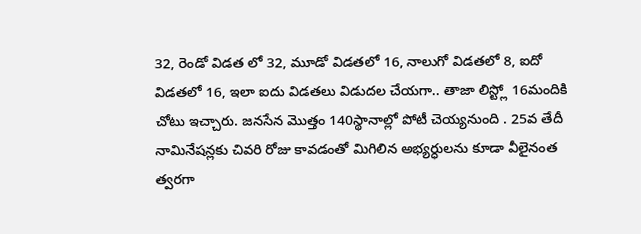32, రెండో విడత లో 32, మూడో విడతలో 16, నాలుగో విడతలో 8, ఐదో విడతలో 16, ఇలా ఐదు విడతలు విడుదల చేయగా.. తాజా లిస్ట్లో 16మందికి చోటు ఇచ్చారు. జనసేన మొత్తం 140స్థానాల్లో పోటీ చెయ్యనుంది . 25వ తేదీ నామినేషన్లకు చివరి రోజు కావడంతో మిగిలిన అభ్యర్ధులను కూడా వీలైనంత త్వరగా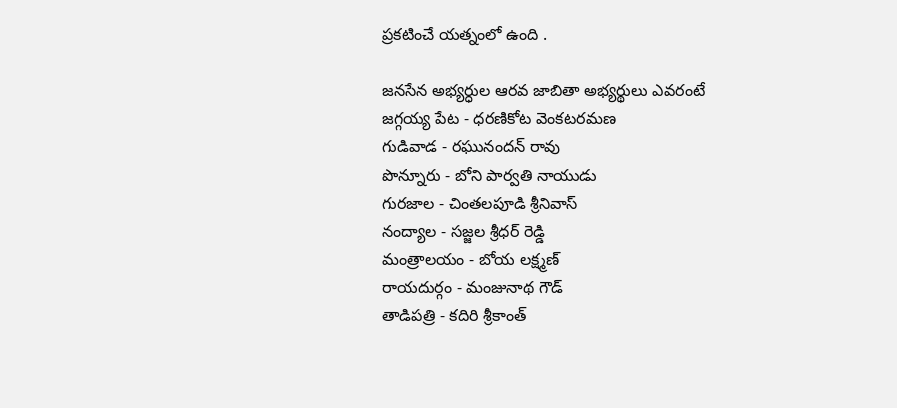ప్రకటించే యత్నంలో ఉంది .

జనసేన అభ్యర్ధుల ఆరవ జాబితా అభ్యర్థులు ఎవరంటే
జగ్గయ్య పేట - ధరణికోట వెంకటరమణ
గుడివాడ - రఘునందన్ రావు
పొన్నూరు - బోని పార్వతి నాయుడు
గురజాల - చింతలపూడి శ్రీనివాస్
నంద్యాల - సజ్జల శ్రీధర్ రెడ్డి
మంత్రాలయం - బోయ లక్ష్మణ్
రాయదుర్గం - మంజునాథ గౌడ్
తాడిపత్రి - కదిరి శ్రీకాంత్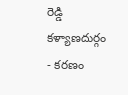రెడ్డి
కళ్యాణదుర్గం - కరణం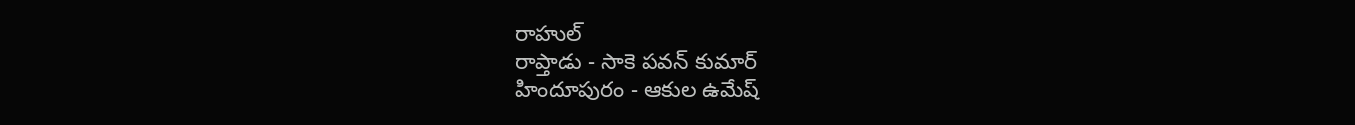రాహుల్
రాప్తాడు - సాకె పవన్ కుమార్
హిందూపురం - ఆకుల ఉమేష్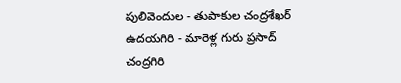పులివెందుల - తుపాకుల చంద్రశేఖర్
ఉదయగిరి - మారెళ్ల గురు ప్రసాద్
చంద్రగిరి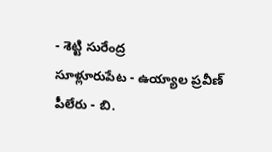- శెట్టి సురేంద్ర
సూళ్లూరుపేట - ఉయ్యాల ప్రవీణ్
పీలేరు - బి.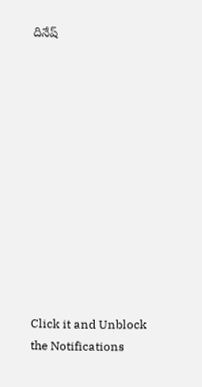దినేష్












Click it and Unblock the Notifications